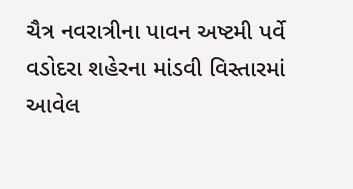ચૈત્ર નવરાત્રીના પાવન અષ્ટમી પર્વે વડોદરા શહેરના માંડવી વિસ્તારમાં આવેલ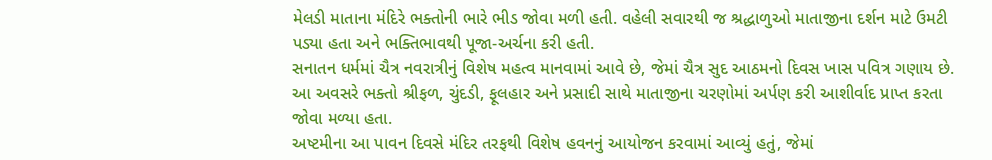મેલડી માતાના મંદિરે ભક્તોની ભારે ભીડ જોવા મળી હતી. વહેલી સવારથી જ શ્રદ્ધાળુઓ માતાજીના દર્શન માટે ઉમટી પડ્યા હતા અને ભક્તિભાવથી પૂજા-અર્ચના કરી હતી.
સનાતન ધર્મમાં ચૈત્ર નવરાત્રીનું વિશેષ મહત્વ માનવામાં આવે છે, જેમાં ચૈત્ર સુદ આઠમનો દિવસ ખાસ પવિત્ર ગણાય છે. આ અવસરે ભક્તો શ્રીફળ, ચુંદડી, ફૂલહાર અને પ્રસાદી સાથે માતાજીના ચરણોમાં અર્પણ કરી આશીર્વાદ પ્રાપ્ત કરતા જોવા મળ્યા હતા.
અષ્ટમીના આ પાવન દિવસે મંદિર તરફથી વિશેષ હવનનું આયોજન કરવામાં આવ્યું હતું, જેમાં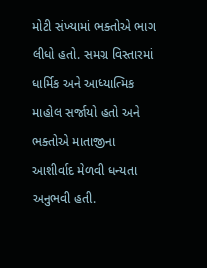મોટી સંખ્યામાં ભક્તોએ ભાગ લીધો હતો. સમગ્ર વિસ્તારમાં ધાર્મિક અને આધ્યાત્મિક માહોલ સર્જાયો હતો અને ભક્તોએ માતાજીના આશીર્વાદ મેળવી ધન્યતા અનુભવી હતી.